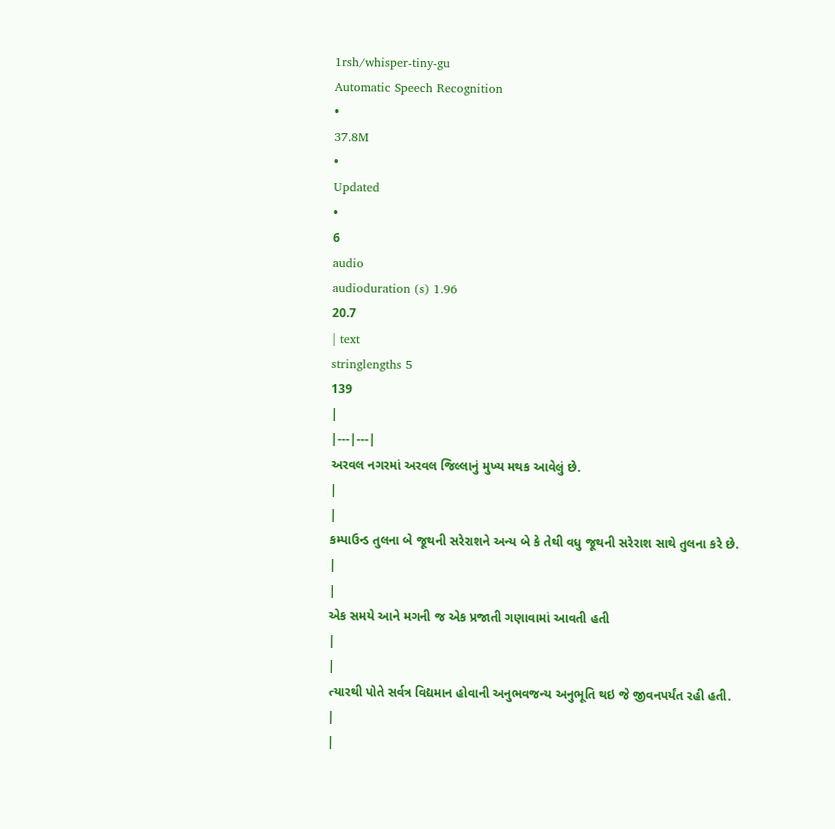1rsh/whisper-tiny-gu
Automatic Speech Recognition
•
37.8M
•
Updated
•
6
audio
audioduration (s) 1.96
20.7
| text
stringlengths 5
139
|
|---|---|
અરવલ નગરમાં અરવલ જિલ્લાનું મુખ્ય મથક આવેલું છે.
|
|
કમ્પાઉન્ડ તુલના બે જૂથની સરેરાશને અન્ય બે કે તેથી વધુ જૂથની સરેરાશ સાથે તુલના કરે છે.
|
|
એક સમયે આને મગની જ એક પ્રજાતી ગણાવામાં આવતી હતી
|
|
ત્યારથી પોતે સર્વત્ર વિદ્યમાન હોવાની અનુભવજન્ય અનુભૂતિ થઇ જે જીવનપર્યંત રહી હતી.
|
|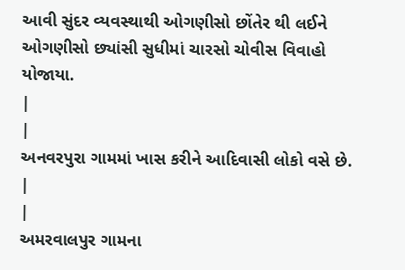આવી સુંદર વ્યવસ્થાથી ઓગણીસો છોંતેર થી લઈને ઓગણીસો છ્યાંસી સુધીમાં ચારસો ચોવીસ વિવાહો યોજાયા.
|
|
અનવરપુરા ગામમાં ખાસ કરીને આદિવાસી લોકો વસે છે.
|
|
અમરવાલપુર ગામના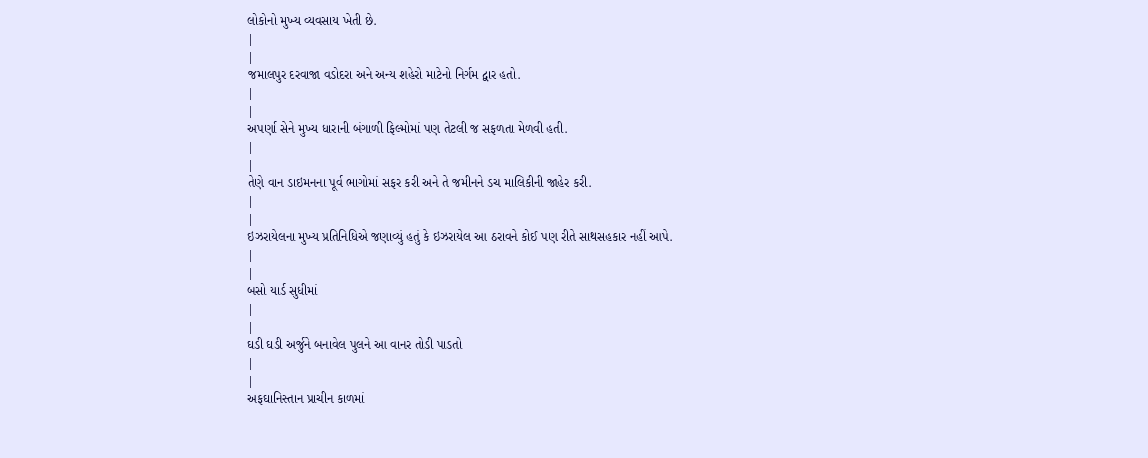લોકોનો મુખ્ય વ્યવસાય ખેતી છે.
|
|
જમાલપુર દરવાજા વડોદરા અને અન્ય શહેરો માટેનો નિર્ગમ દ્વાર હતો.
|
|
અપર્ણા સેને મુખ્ય ધારાની બંગાળી ફિલ્મોમાં પણ તેટલી જ સફળતા મેળવી હતી.
|
|
તેણે વાન ડાઇમનના પૂર્વ ભાગોમાં સફર કરી અને તે જમીનને ડચ માલિકીની જાહેર કરી.
|
|
ઇઝરાયેલના મુખ્ય પ્રતિનિધિએ જણાવ્યું હતું કે ઇઝરાયેલ આ ઠરાવને કોઈ પણ રીતે સાથસહકાર નહીં આપે.
|
|
બસો યાર્ડ સુધીમાં
|
|
ઘડી ઘડી અર્જુને બનાવેલ પુલને આ વાનર તોડી પાડતો
|
|
અફઘાનિસ્તાન પ્રાચીન કાળમાં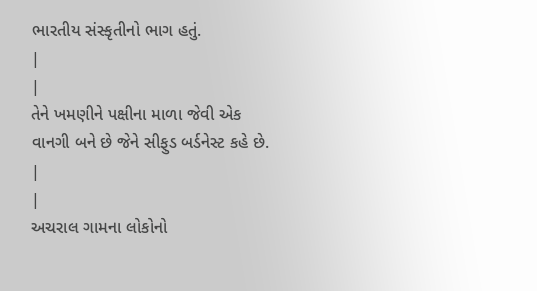ભારતીય સંસ્કૃતીનો ભાગ હતું.
|
|
તેને ખમણીને પક્ષીના માળા જેવી એક વાનગી બને છે જેને સીફુડ બર્ડનેસ્ટ કહે છે.
|
|
અચરાલ ગામના લોકોનો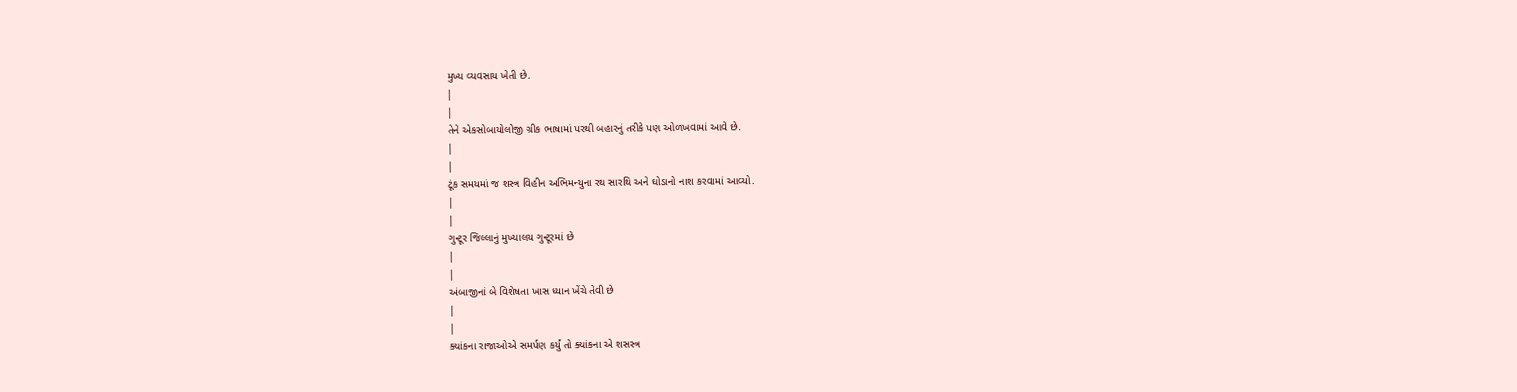મુખ્ય વ્યવસાય ખેતી છે.
|
|
તેને એકસોબાયોલોજી ગ્રીક ભાષામાં પરથી બહારનું તરીકે પણ ઓળખવામાં આવે છે.
|
|
ટૂંક સમયમાં જ શસ્ત્ર વિહીન અભિમન્યુના રથ સારથિ અને ઘોડાનો નાશ કરવામાં આવ્યો.
|
|
ગુન્ટૂર જિલ્લાનું મુખ્યાલય ગુન્ટૂરમાં છે
|
|
અંબાજીનાં બે વિશેષતા ખાસ ધ્યાન ખેંચે તેવી છે
|
|
ક્યાંકના રાજાઓએ સમર્પણ કર્યું તો ક્યાંકના એ શસસ્ત્ર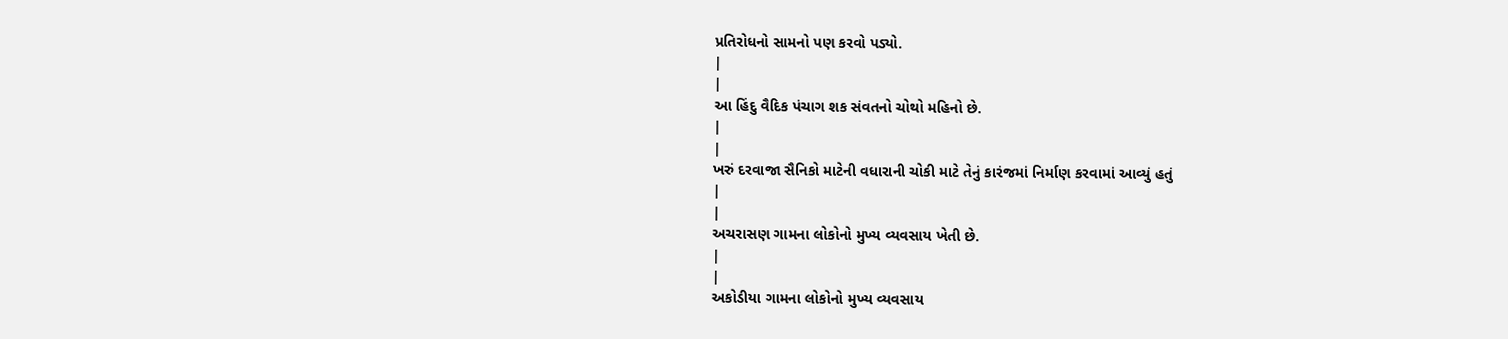પ્રતિરોધનો સામનો પણ કરવો પડ્યો.
|
|
આ હિંદુ વૈદિક પંચાગ શક સંવતનો ચોથો મહિનો છે.
|
|
ખરું દરવાજા સૈનિકો માટેની વધારાની ચોકી માટે તેનું કારંજમાં નિર્માણ કરવામાં આવ્યું હતું
|
|
અચરાસણ ગામના લોકોનો મુખ્ય વ્યવસાય ખેતી છે.
|
|
અકોડીયા ગામના લોકોનો મુખ્ય વ્યવસાય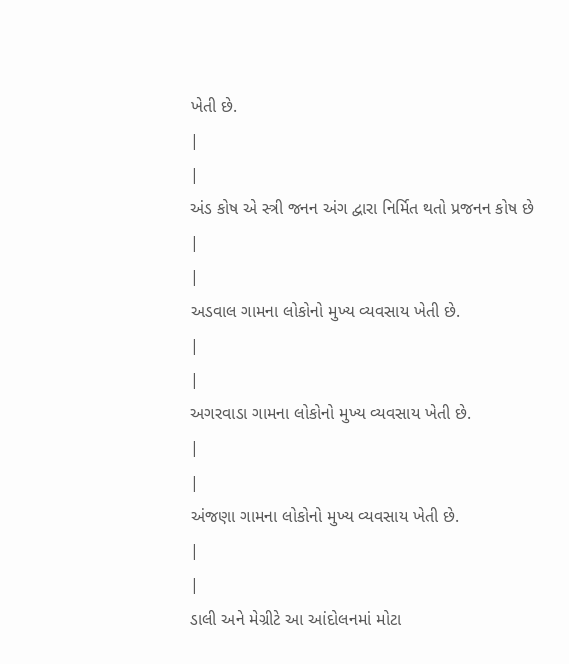ખેતી છે.
|
|
અંડ કોષ એ સ્ત્રી જનન અંગ દ્વારા નિર્મિત થતો પ્રજનન કોષ છે
|
|
અડવાલ ગામના લોકોનો મુખ્ય વ્યવસાય ખેતી છે.
|
|
અગરવાડા ગામના લોકોનો મુખ્ય વ્યવસાય ખેતી છે.
|
|
અંજણા ગામના લોકોનો મુખ્ય વ્યવસાય ખેતી છે.
|
|
ડાલી અને મેગ્રીટે આ આંદોલનમાં મોટા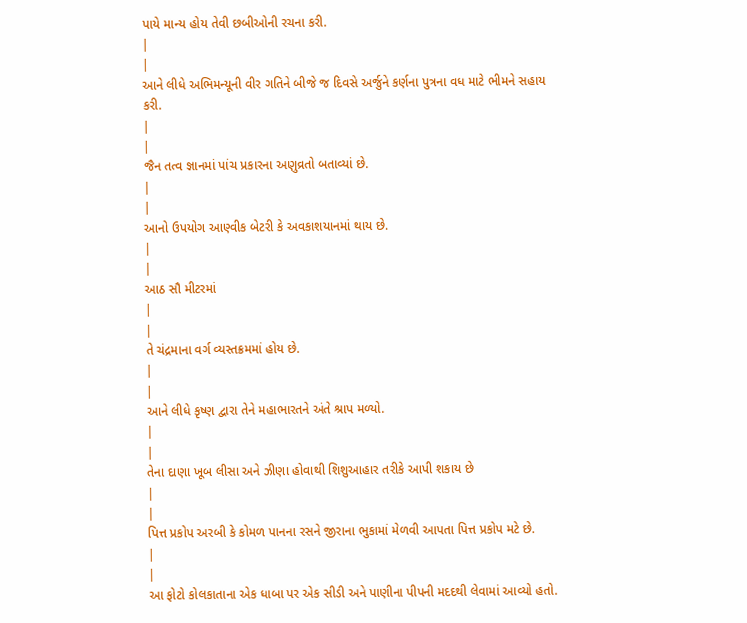પાયે માન્ય હોય તેવી છબીઓની રચના કરી.
|
|
આને લીધે અભિમન્યૂની વીર ગતિને બીજે જ દિવસે અર્જુને કર્ણના પુત્રના વધ માટે ભીમને સહાય કરી.
|
|
જૈન તત્વ જ્ઞાનમાં પાંચ પ્રકારના અણુવ્રતો બતાવ્યાં છે.
|
|
આનો ઉપયોગ આણ્વીક બેટરી કે અવકાશયાનમાં થાય છે.
|
|
આઠ સૌ મીટરમાં
|
|
તે ચંદ્રમાના વર્ગ વ્યસ્તક્રમમાં હોય છે.
|
|
આને લીધે કૃષ્ણ દ્વારા તેને મહાભારતને અંતે શ્રાપ મળ્યો.
|
|
તેના દાણા ખૂબ લીસા અને ઝીણા હોવાથી શિશુઆહાર તરીકે આપી શકાય છે
|
|
પિત્ત પ્રકોપ અરબી કે કોમળ પાનના રસને જીરાના ભુકામાં મેળવી આપતા પિત્ત પ્રકોપ મટે છે.
|
|
આ ફોટો કોલકાતાના એક ધાબા પર એક સીડી અને પાણીના પીપની મદદથી લેવામાં આવ્યો હતો.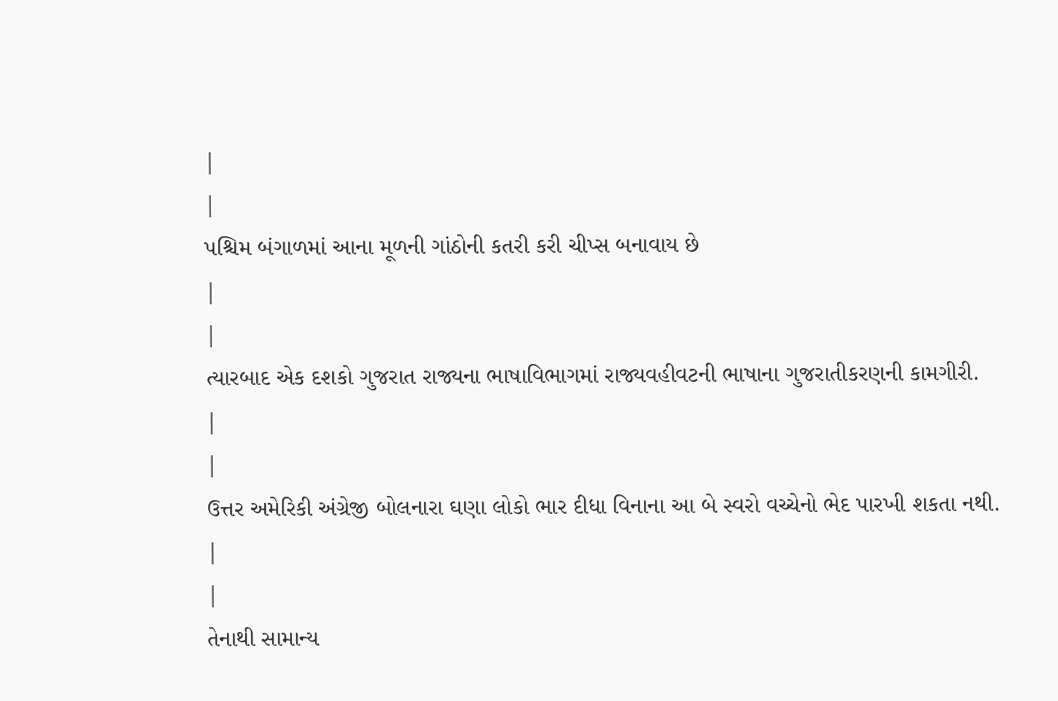|
|
પશ્ચિમ બંગાળમાં આના મૂળની ગાંઠોની કતરી કરી ચીપ્સ બનાવાય છે
|
|
ત્યારબાદ એક દશકો ગુજરાત રાજ્યના ભાષાવિભાગમાં રાજ્યવહીવટની ભાષાના ગુજરાતીકરણની કામગીરી.
|
|
ઉત્તર અમેરિકી અંગ્રેજી બોલનારા ઘણા લોકો ભાર દીધા વિનાના આ બે સ્વરો વચ્ચેનો ભેદ પારખી શકતા નથી.
|
|
તેનાથી સામાન્ય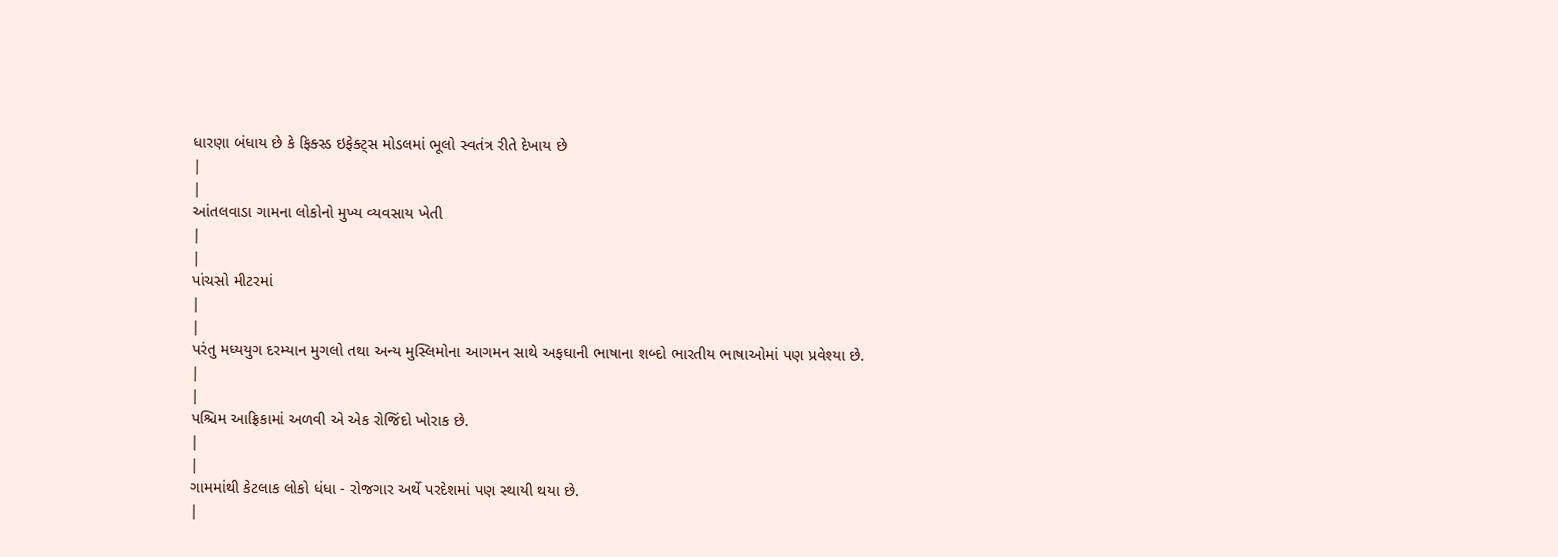ધારણા બંધાય છે કે ફિક્સ્ડ ઇફેક્ટ્સ મોડલમાં ભૂલો સ્વતંત્ર રીતે દેખાય છે
|
|
આંતલવાડા ગામના લોકોનો મુખ્ય વ્યવસાય ખેતી
|
|
પાંચસો મીટરમાં
|
|
પરંતુ મધ્યયુગ દરમ્યાન મુગલો તથા અન્ય મુસ્લિમોના આગમન સાથે અફઘાની ભાષાના શબ્દો ભારતીય ભાષાઓમાં પણ પ્રવેશ્યા છે.
|
|
પશ્ચિમ આફ્રિકામાં અળવી એ એક રોજિંદો ખોરાક છે.
|
|
ગામમાંથી કેટલાક લોકો ધંધા - રોજગાર અર્થે પરદેશમાં પણ સ્થાયી થયા છે.
|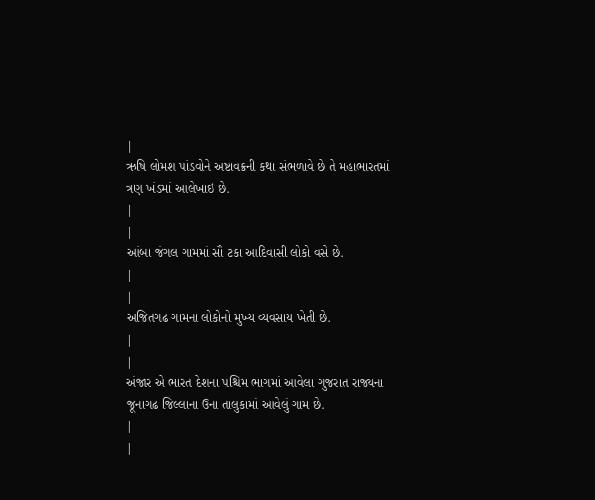|
ઋષિ લોમશ પાંડવોને અષ્ટાવક્રની કથા સંભળાવે છે તે મહાભારતમાં ત્રણ ખંડમાં આલેખાઇ છે.
|
|
આંબા જંગલ ગામમાં સૌ ટકા આદિવાસી લોકો વસે છે.
|
|
અજિતગઢ ગામના લોકોનો મુખ્ય વ્યવસાય ખેતી છે.
|
|
અંજાર એ ભારત દેશના પશ્ચિમ ભાગમાં આવેલા ગુજરાત રાજ્યના જૂનાગઢ જિલ્લાના ઉના તાલુકામાં આવેલું ગામ છે.
|
|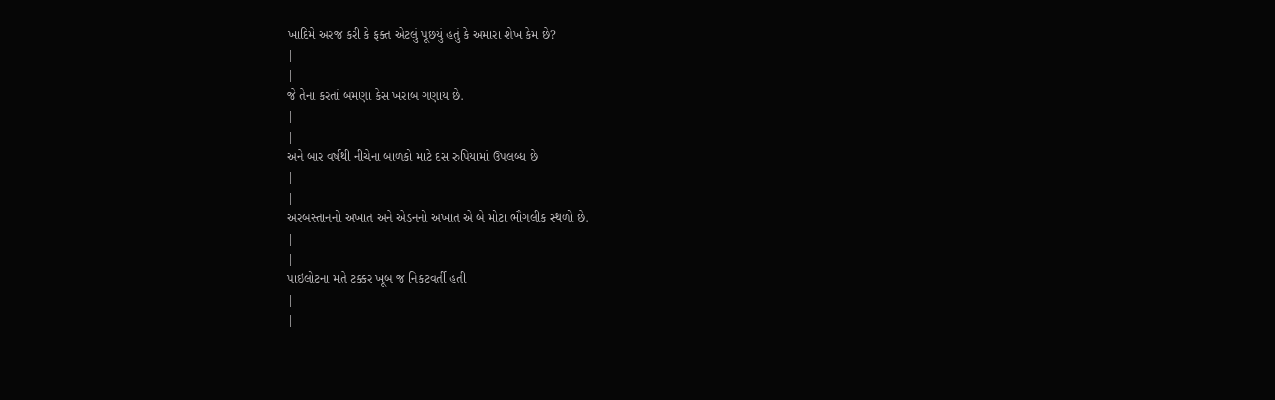ખાદિમે અરજ કરી કે ફક્ત એટલું પૂછયું હતું કે અમારા શેખ કેમ છે?
|
|
જે તેના કરતાં બમણા કેસ ખરાબ ગણાય છે.
|
|
અને બાર વર્ષથી નીચેના બાળકો માટે દસ રુપિયામાં ઉપલબ્ધ છે
|
|
અરબસ્તાનનો અખાત અને એડનનો અખાત એ બે મોટા ભૌગલીક સ્થળો છે.
|
|
પાઇલોટના મતે ટક્કર ખૂબ જ નિકટવર્તી હતી
|
|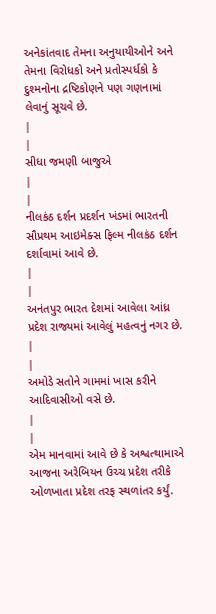અનેકાંતવાદ તેમના અનુયાયીઓને અને તેમના વિરોધકો અને પ્રતોસ્પર્ધકો કે દુશ્મનોના દ્રષ્ટિકોણને પણ ગણનામાં લેવાનું સૂચવે છે.
|
|
સીધા જમણી બાજુએ
|
|
નીલકંઠ દર્શન પ્રદર્શન ખંડમાં ભારતની સૌપ્રથમ આઇમેક્સ ફિલ્મ નીલકંઠ દર્શન દર્શાવામાં આવે છે.
|
|
અનંતપુર ભારત દેશમાં આવેલા આંધ્ર પ્રદેશ રાજ્યમાં આવેલું મહત્વનું નગર છે.
|
|
અમોડે સતોને ગામમાં ખાસ કરીને આદિવાસીઓ વસે છે.
|
|
એમ માનવામાં આવે છે કે અશ્વત્થામાએ આજના અરેબિયન ઉચ્ચ પ્રદેશ તરીકે ઓળખાતા પ્રદેશ તરફ સ્થળાંતર કર્યું.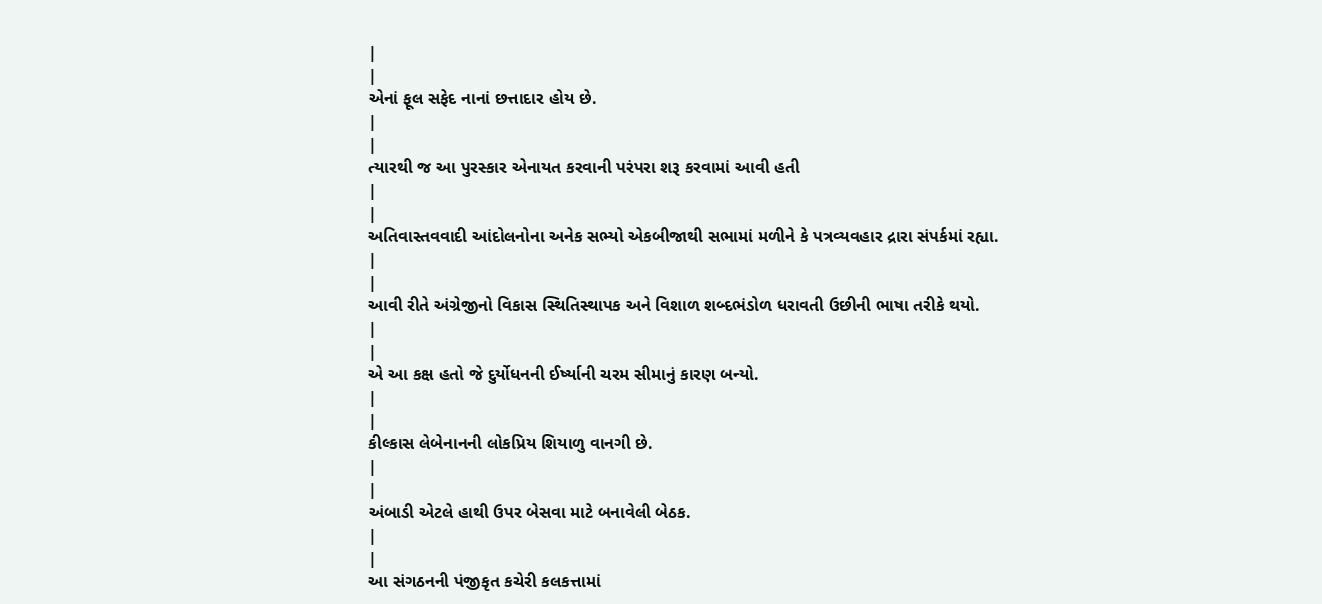|
|
એનાં ફૂલ સફેદ નાનાં છત્તાદાર હોય છે.
|
|
ત્યારથી જ આ પુરસ્કાર એનાયત કરવાની પરંપરા શરૂ કરવામાં આવી હતી
|
|
અતિવાસ્તવવાદી આંદોલનોના અનેક સભ્યો એકબીજાથી સભામાં મળીને કે પત્રવ્યવહાર દ્રારા સંપર્કમાં રહ્યા.
|
|
આવી રીતે અંગ્રેજીનો વિકાસ સ્થિતિસ્થાપક અને વિશાળ શબ્દભંડોળ ધરાવતી ઉછીની ભાષા તરીકે થયો.
|
|
એ આ કક્ષ હતો જે દુર્યોધનની ઈર્ષ્યાની ચરમ સીમાનું કારણ બન્યો.
|
|
કીલ્કાસ લેબેનાનની લોકપ્રિય શિયાળુ વાનગી છે.
|
|
અંબાડી એટલે હાથી ઉપર બેસવા માટે બનાવેલી બેઠક.
|
|
આ સંગઠનની પંજીકૃત કચેરી કલકત્તામાં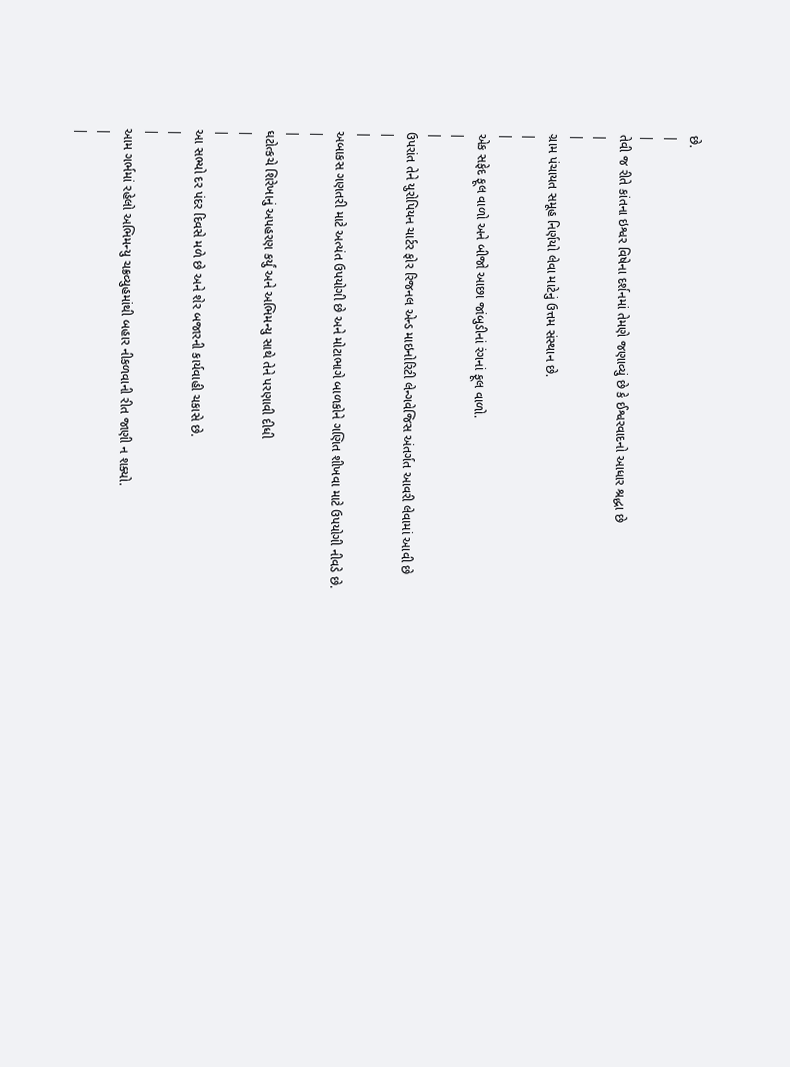છે.
|
|
તેવી જ રીતે કાંતના ઇશ્વર વિષેના દર્શનમાં તેમણે જણાવ્યું છે કે ઈશ્વરવાદનો આધાર શ્રદ્ધા છે
|
|
ગ્રામ પંચાયત સમૂહ નિર્ણયો લેવા માટેનું ઉત્તમ સંસ્થાન છે.
|
|
એક સફેદ ફૂલ વાળો અને બીજો આછા જાંબુડીનાં રંગનાં ફૂલ વાળો.
|
|
ઉપરાંત તેને યુરોપિયન ચાર્ટર ફોર રિજનલ એન્ડ માઇનોરિટી લેન્ગવેજિસ અંતર્ગત આવરી લેવામાં આવી છે
|
|
અબાકસ ગણતરી માટે અત્યંત ઉપયોગી છે અને મોટાભાગે બાળકોને ગણિત શીખવા માટે ઉપયોગી નીવડે છે.
|
|
ઘટોત્કચે શિરેખાનું અપહરણ કર્યું અને અભિમન્યુ સાથે તેને પરણાવી દીધી
|
|
આ સભ્યો દર પંદર દિવસે મળે છે અને શેર બજારની કાર્યવાહી ચકાસે છે.
|
|
આમ ગર્ભમાં રહેલો અભિમન્યુ ચક્રવ્યુહમાંથી બહાર નીકળવાની રીત જાણી ન શક્યો.
|
|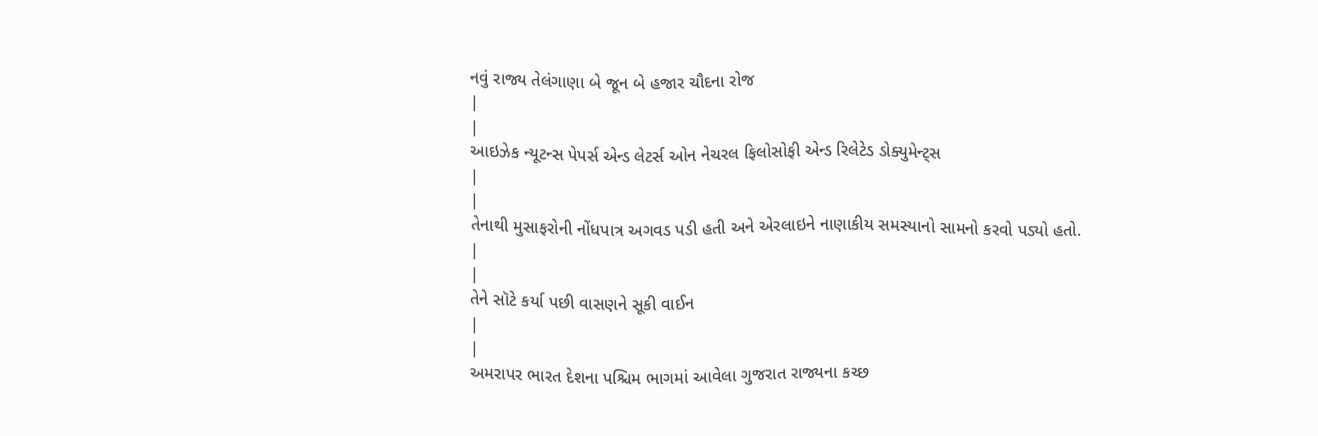નવું રાજ્ય તેલંગાણા બે જૂન બે હજાર ચૌદના રોજ
|
|
આઇઝેક ન્યૂટન્સ પેપર્સ એન્ડ લેટર્સ ઓન નેચરલ ફિલોસોફી એન્ડ રિલેટેડ ડોક્યુમેન્ટ્સ
|
|
તેનાથી મુસાફરોની નોંધપાત્ર અગવડ પડી હતી અને એરલાઇને નાણાકીય સમસ્યાનો સામનો કરવો પડ્યો હતો.
|
|
તેને સૉટે કર્યા પછી વાસણને સૂકી વાઈન
|
|
અમરાપર ભારત દેશના પશ્ચિમ ભાગમાં આવેલા ગુજરાત રાજ્યના કચ્છ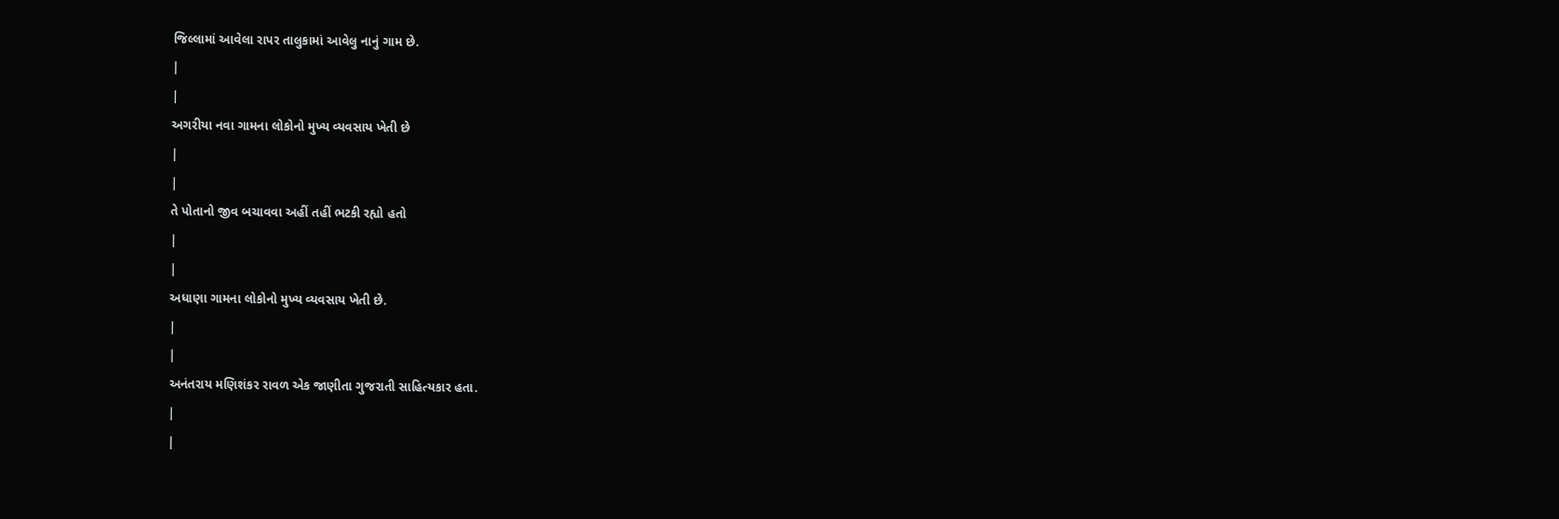જિલ્લામાં આવેલા રાપર તાલુકામાં આવેલુ નાનું ગામ છે.
|
|
અગરીયા નવા ગામના લોકોનો મુખ્ય વ્યવસાય ખેતી છે
|
|
તે પોતાનો જીવ બચાવવા અહીં તહીં ભટકી રહ્યો હતો
|
|
અધાણા ગામના લોકોનો મુખ્ય વ્યવસાય ખેતી છે.
|
|
અનંતરાય મણિશંકર રાવળ એક જાણીતા ગુજરાતી સાહિત્યકાર હતા.
|
|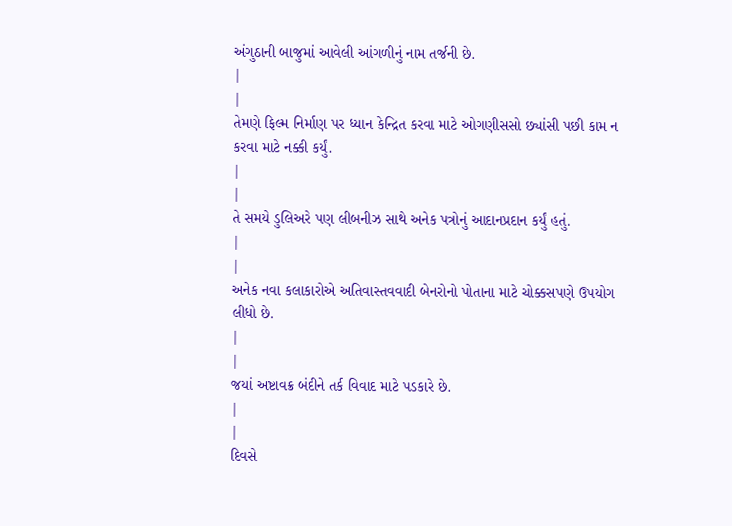અંગુઠાની બાજુમાં આવેલી આંગળીનું નામ તર્જની છે.
|
|
તેમણે ફિલ્મ નિર્માણ પર ધ્યાન કેન્દ્રિત કરવા માટે ઓગણીસસો છ્યાંસી પછી કામ ન કરવા માટે નક્કી કર્યું.
|
|
તે સમયે ડુલિઅરે પણ લીબનીઝ સાથે અનેક પત્રોનું આદાનપ્રદાન કર્યું હતું.
|
|
અનેક નવા કલાકારોએ અતિવાસ્તવવાદી બેનરોનો પોતાના માટે ચોક્કસપણે ઉપયોગ લીધો છે.
|
|
જયાં અષ્ટાવક્ર બંદીને તર્ક વિવાદ માટે પડકારે છે.
|
|
દિવસે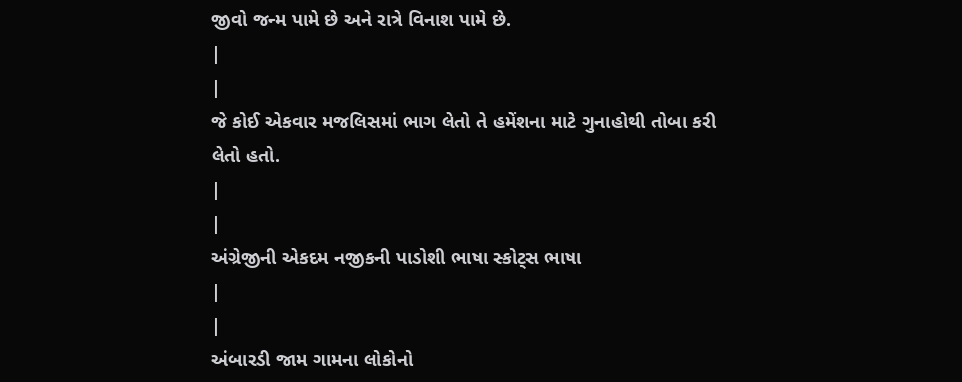જીવો જન્મ પામે છે અને રાત્રે વિનાશ પામે છે.
|
|
જે કોઈ એકવાર મજલિસમાં ભાગ લેતો તે હમેંશના માટે ગુનાહોથી તોબા કરી લેતો હતો.
|
|
અંગ્રેજીની એકદમ નજીકની પાડોશી ભાષા સ્કોટ્સ ભાષા
|
|
અંબારડી જામ ગામના લોકોનો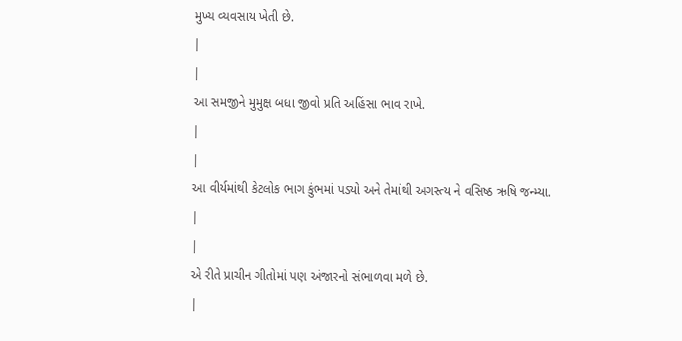મુખ્ય વ્યવસાય ખેતી છે.
|
|
આ સમજીને મુમુક્ષ બધા જીવો પ્રતિ અહિંસા ભાવ રાખે.
|
|
આ વીર્યમાંથી કેટલોક ભાગ કુંભમાં પડ્યો અને તેમાંથી અગસ્ત્ય ને વસિષ્ઠ ઋષિ જન્મ્યા.
|
|
એ રીતે પ્રાચીન ગીતોમાં પણ અંજારનો સંભાળવા મળે છે.
|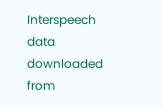Interspeech data downloaded from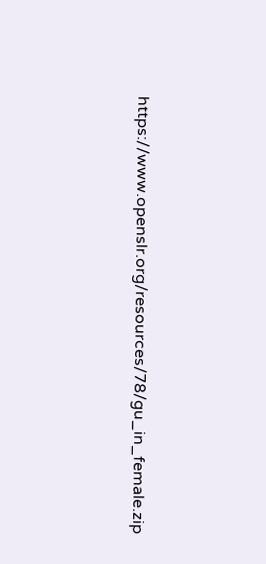https://www.openslr.org/resources/78/gu_in_female.zip